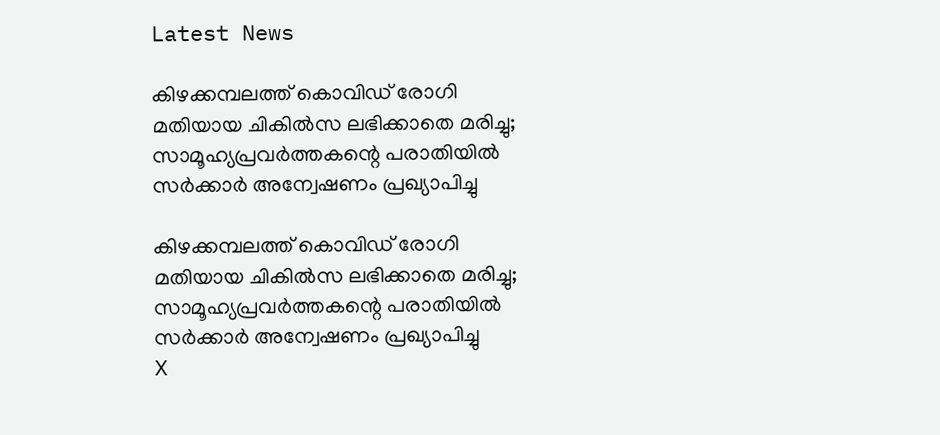Latest News

കിഴക്കമ്പലത്ത് കൊവിഡ് രോഗി മതിയായ ചികില്‍സ ലഭിക്കാതെ മരിച്ചു; സാമൂഹ്യപ്രവര്‍ത്തകന്റെ പരാതിയില്‍ സര്‍ക്കാര്‍ അന്വേഷണം പ്രഖ്യാപിച്ചു

കിഴക്കമ്പലത്ത് കൊവിഡ് രോഗി മതിയായ ചികില്‍സ ലഭിക്കാതെ മരിച്ചു; സാമൂഹ്യപ്രവര്‍ത്തകന്റെ പരാതിയില്‍ സര്‍ക്കാര്‍ അന്വേഷണം പ്രഖ്യാപിച്ചു
X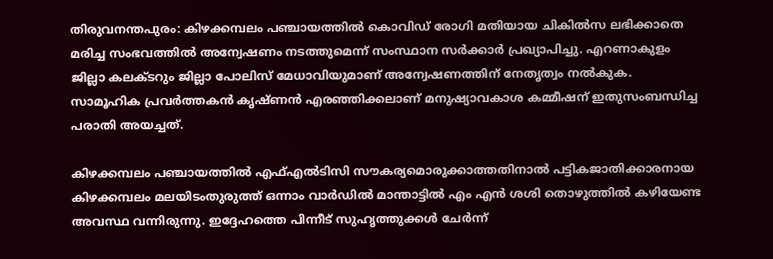തിരുവനന്തപുരം: കിഴക്കമ്പലം പഞ്ചായത്തില്‍ കൊവിഡ് രോഗി മതിയായ ചികില്‍സ ലഭിക്കാതെ മരിച്ച സംഭവത്തില്‍ അന്വേഷണം നടത്തുമെന്ന് സംസ്ഥാന സര്‍ക്കാര്‍ പ്രഖ്യാപിച്ചു. എറണാകുളം ജില്ലാ കലക്ടറും ജില്ലാ പോലിസ് മേധാവിയുമാണ് അന്വേഷണത്തിന് നേതൃത്വം നല്‍കുക. സാമൂഹിക പ്രവര്‍ത്തകന്‍ കൃഷ്ണന്‍ എരഞ്ഞിക്കലാണ് മനുഷ്യാവകാശ കമ്മീഷന് ഇതുസംബന്ധിച്ച പരാതി അയച്ചത്.

കിഴക്കമ്പലം പഞ്ചായത്തില്‍ എഫ്എല്‍ടിസി സൗകര്യമൊരുക്കാത്തതിനാല്‍ പട്ടികജാതിക്കാരനായ കിഴക്കമ്പലം മലയിടംതുരുത്ത് ഒന്നാം വാര്‍ഡില്‍ മാന്താട്ടില്‍ എം എന്‍ ശശി തൊഴുത്തില്‍ കഴിയേണ്ട അവസ്ഥ വന്നിരുന്നു. ഇദ്ദേഹത്തെ പിന്നീട് സുഹൃത്തുക്കള്‍ ചേര്‍ന്ന്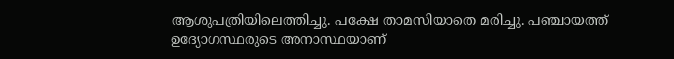ആശുപത്രിയിലെത്തിച്ചു. പക്ഷേ താമസിയാതെ മരിച്ചു. പഞ്ചായത്ത് ഉദ്യോഗസ്ഥരുടെ അനാസ്ഥയാണ്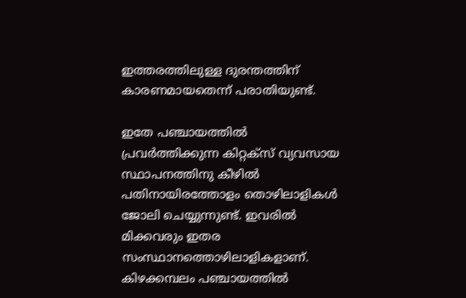ഇത്തരത്തിലുള്ള ദുരന്തത്തിന് കാരണമായതെന്ന് പരാതിയുണ്ട്.

ഇതേ പഞ്ചായത്തില്‍ പ്രവര്‍ത്തിക്കുന്ന കിറ്റക്‌സ് വ്യവസായ സ്ഥാപനത്തിനു കീഴില്‍ പതിനായിരത്തോളം തൊഴിലാളികള്‍ ജോലി ചെയ്യുന്നുണ്ട്. ഇവരില്‍ മിക്കവരും ഇതര സംസ്ഥാനത്തൊഴിലാളികളാണ്. കിഴക്കമ്പലം പഞ്ചായത്തില്‍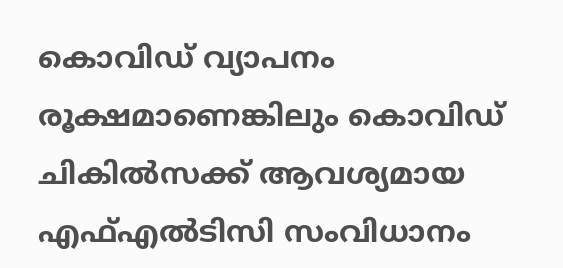കൊവിഡ് വ്യാപനം രൂക്ഷമാണെങ്കിലും കൊവിഡ് ചികില്‍സക്ക് ആവശ്യമായ എഫ്എല്‍ടിസി സംവിധാനം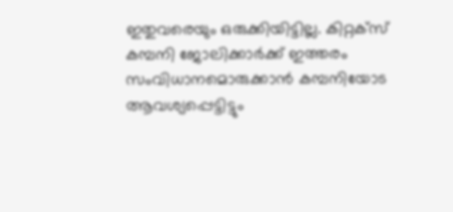ഇതുവരെയും ഒരുക്കിയിട്ടില്ല. കിറ്റക്‌സ് കമ്പനി ജോലിക്കാര്‍ക്ക് ഇത്തരം സംവിധാനമൊരുക്കാന്‍ കമ്പനിയോട ആവശ്യപ്പെട്ടിട്ടും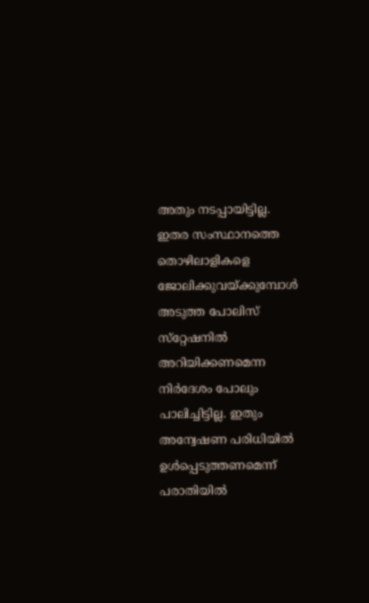അതും നടപ്പായിട്ടില്ല. ഇതര സംസ്ഥാനത്തെ തൊഴിലാളികളെ ജോലിക്കുവയ്ക്കുമ്പോള്‍ അടുത്ത പോലിസ് സ്‌റ്റേഷനില്‍ അറിയിക്കണമെന്ന നിര്‍ദേശം പോലും പാലിച്ചിട്ടില്ല. ഇതും അന്വേഷണ പരിധിയില്‍ ഉള്‍പ്പെടുത്തണമെന്ന് പരാതിയില്‍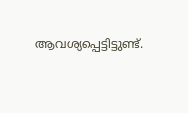ആവശ്യപ്പെട്ടിട്ടുണ്ട്.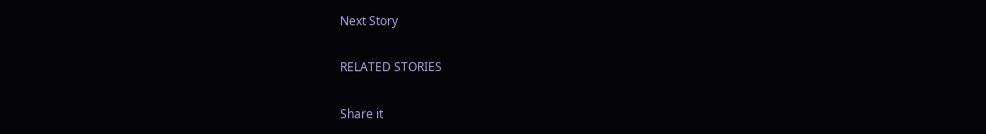Next Story

RELATED STORIES

Share it